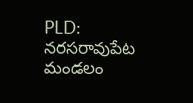PLD: నరసరావుపేట మండలం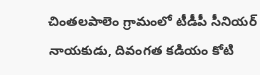చింతలపాలెం గ్రామంలో టీడీపీ సీనియర్ నాయకుడు, దివంగత కడియం కోటి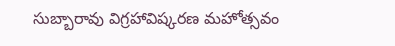సుబ్బారావు విగ్రహావిష్కరణ మహోత్సవం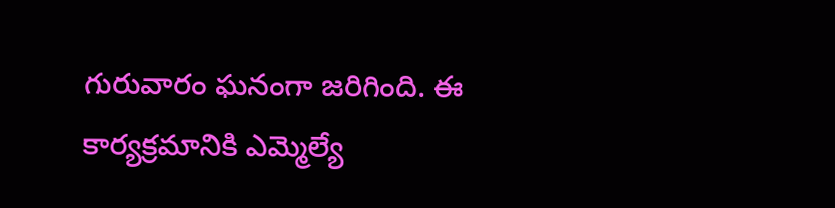గురువారం ఘనంగా జరిగింది. ఈ కార్యక్రమానికి ఎమ్మెల్యే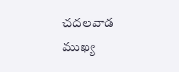చదలవాడ ముఖ్య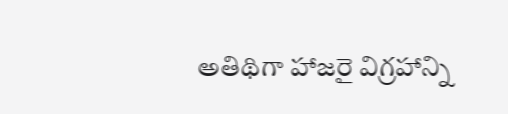అతిథిగా హాజరై విగ్రహాన్ని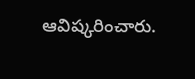ఆవిష్కరించారు.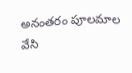అనంతరం పూలమాల వేసి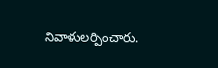నివాళులర్పించారు.